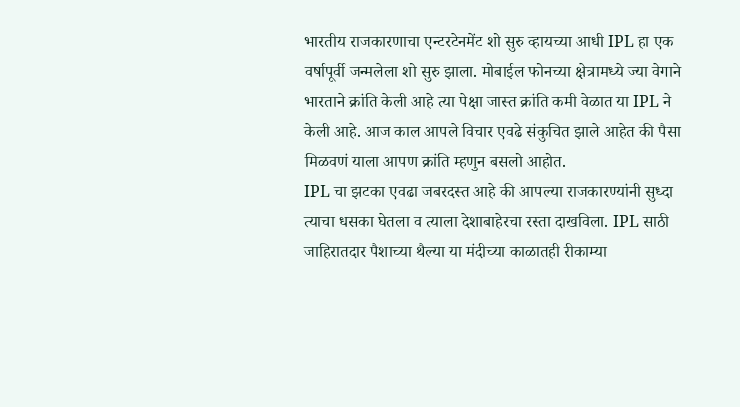भारतीय राजकारणाचा एन्टरटेनमेंट शो सुरु व्हायच्या आधी IPL हा एक वर्षापूर्वी जन्मलेला शो सुरु झाला. मोबाईल फोनच्या क्षेत्रामध्ये ज्या वेगाने भारताने क्रांति केली आहे त्या पेक्षा जास्त क्रांति कमी वेळात या IPL ने केली आहे. आज काल आपले विचार एवढे संकुचित झाले आहेत की पैसा मिळवणं याला आपण क्रांति म्हणुन बसलो आहोत.
IPL चा झटका एवढा जबरदस्त आहे की आपल्या राजकारण्यांनी सुध्दा त्याचा धसका घेतला व त्याला देशाबाहेरचा रस्ता दाखविला. IPL साठी जाहिरातदार पैशाच्या थैल्या या मंदीच्या काळातही रीकाम्या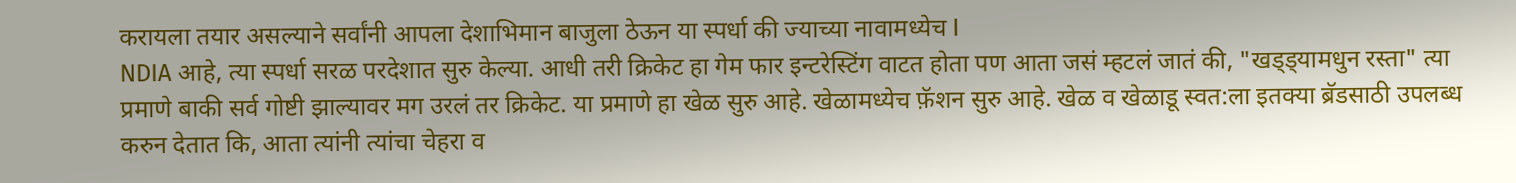करायला तयार असल्याने सर्वांनी आपला देशाभिमान बाजुला ठेऊन या स्पर्धा की ज्याच्या नावामध्येच I
NDIA आहे, त्या स्पर्धा सरळ परदेशात सुरु केल्या. आधी तरी क्रिकेट हा गेम फार इन्टरेस्टिंग वाटत होता पण आता जसं म्हटलं जातं की, "खड्ड्यामधुन रस्ता" त्या प्रमाणे बाकी सर्व गोष्टी झाल्यावर मग उरलं तर क्रिकेट. या प्रमाणे हा खेळ सुरु आहे. खेळामध्येच फ़ॅशन सुरु आहे. खेळ व खेळाडू स्वत:ला इतक्या ब्रॅडसाठी उपलब्ध करुन देतात कि, आता त्यांनी त्यांचा चेहरा व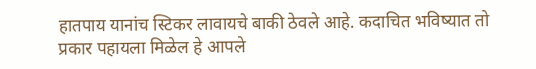हातपाय यानांच स्टिकर लावायचे बाकी ठेवले आहे. कदाचित भविष्यात तो प्रकार पहायला मिळेल हे आपले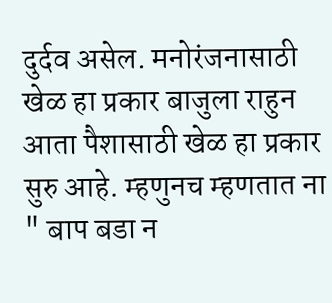दुर्दव असेल. मनोरंजनासाठी खेळ हा प्रकार बाजुला राहुन आता पैशासाठी खेळ हा प्रकार सुरु आहे. म्हणुनच म्हणतात ना " बाप बडा न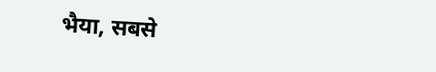भैया, सबसे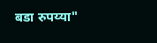बडा रुपय्या"